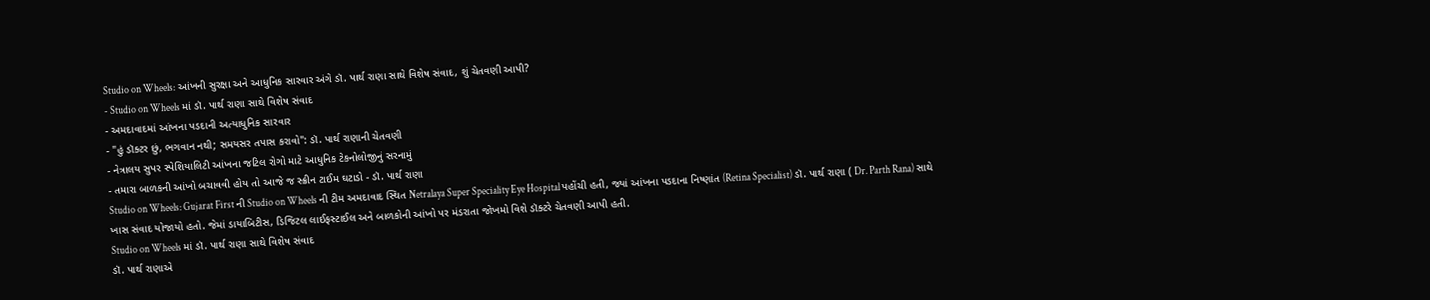Studio on Wheels: આંખની સુરક્ષા અને આધુનિક સારવાર અંગે ડૉ. પાર્થ રાણા સાથે વિશેષ સંવાદ, શું ચેતવણી આપી?
- Studio on Wheels માં ડૉ. પાર્થ રાણા સાથે વિશેષ સંવાદ
- અમદાવાદમાં આંખના પડદાની અત્યાધુનિક સારવાર
- "હું ડૉક્ટર છું, ભગવાન નથી; સમયસર તપાસ કરાવો": ડૉ. પાર્થ રાણાની ચેતવણી
- નેત્રાલય સુપર સ્પેશિયાલિટી આંખના જટિલ રોગો માટે આધુનિક ટેકનોલોજીનું સરનામું
- તમારા બાળકની આંખો બચાવવી હોય તો આજે જ સ્ક્રીન ટાઈમ ઘટાડો - ડૉ. પાર્થ રાણા
Studio on Wheels: Gujarat First ની Studio on Wheels ની ટીમ અમદાવાદ સ્થિત Netralaya Super Speciality Eye Hospital પહોંચી હતી, જ્યાં આંખના પડદાના નિષ્ણાંત (Retina Specialist) ડૉ. પાર્થ રાણા ( Dr. Parth Rana) સાથે ખાસ સંવાદ યોજાયો હતો. જેમાં ડાયાબિટીસ, ડિજિટલ લાઈફસ્ટાઈલ અને બાળકોની આંખો પર મંડરાતા જોખમો વિશે ડૉક્ટરે ચેતવણી આપી હતી.
Studio on Wheels માં ડૉ. પાર્થ રાણા સાથે વિશેષ સંવાદ
ડૉ. પાર્થ રાણાએ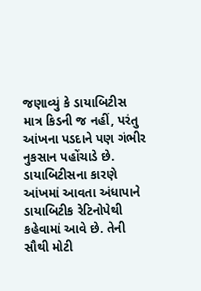જણાવ્યું કે ડાયાબિટીસ માત્ર કિડની જ નહીં, પરંતુ આંખના પડદાને પણ ગંભીર નુકસાન પહોંચાડે છે. ડાયાબિટીસના કારણે આંખમાં આવતા અંધાપાને ડાયાબિટીક રેટિનોપેથી કહેવામાં આવે છે. તેની સૌથી મોટી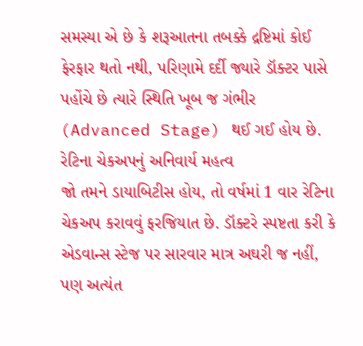સમસ્યા એ છે કે શરૂઆતના તબક્કે દ્રષ્ટિમાં કોઈ ફેરફાર થતો નથી, પરિણામે દર્દી જ્યારે ડૉક્ટર પાસે પહોંચે છે ત્યારે સ્થિતિ ખૂબ જ ગંભીર (Advanced Stage) થઈ ગઈ હોય છે.
રેટિના ચેકઅપનું અનિવાર્ય મહત્વ
જો તમને ડાયાબિટીસ હોય, તો વર્ષમાં 1 વાર રેટિના ચેકઅપ કરાવવું ફરજિયાત છે. ડૉક્ટરે સ્પષ્ટતા કરી કે એડવાન્સ સ્ટેજ પર સારવાર માત્ર અઘરી જ નહીં, પણ અત્યંત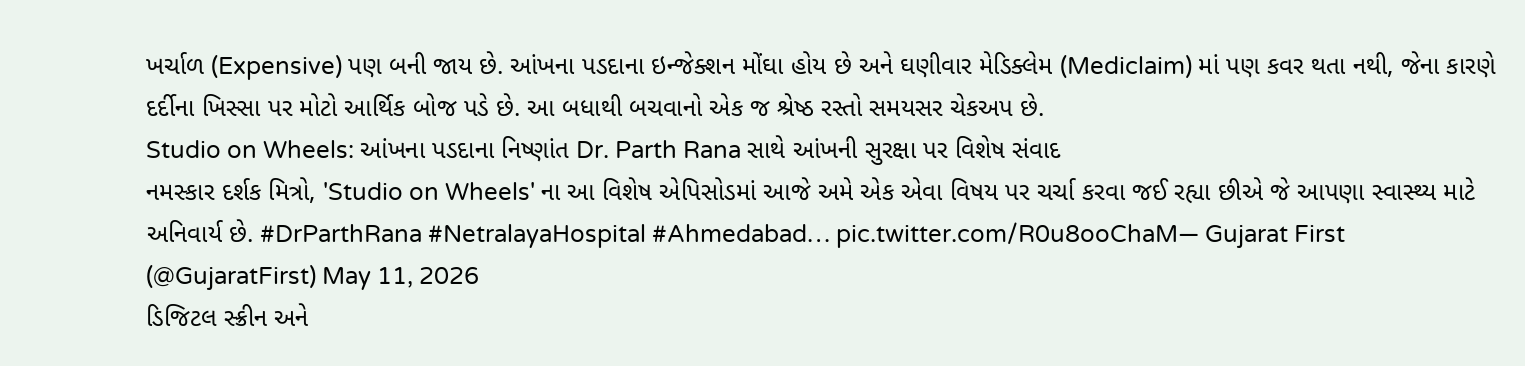ખર્ચાળ (Expensive) પણ બની જાય છે. આંખના પડદાના ઇન્જેક્શન મોંઘા હોય છે અને ઘણીવાર મેડિક્લેમ (Mediclaim) માં પણ કવર થતા નથી, જેના કારણે દર્દીના ખિસ્સા પર મોટો આર્થિક બોજ પડે છે. આ બધાથી બચવાનો એક જ શ્રેષ્ઠ રસ્તો સમયસર ચેકઅપ છે.
Studio on Wheels: આંખના પડદાના નિષ્ણાંત Dr. Parth Rana સાથે આંખની સુરક્ષા પર વિશેષ સંવાદ
નમસ્કાર દર્શક મિત્રો, 'Studio on Wheels' ના આ વિશેષ એપિસોડમાં આજે અમે એક એવા વિષય પર ચર્ચા કરવા જઈ રહ્યા છીએ જે આપણા સ્વાસ્થ્ય માટે અનિવાર્ય છે. #DrParthRana #NetralayaHospital #Ahmedabad… pic.twitter.com/R0u8ooChaM— Gujarat First (@GujaratFirst) May 11, 2026
ડિજિટલ સ્ક્રીન અને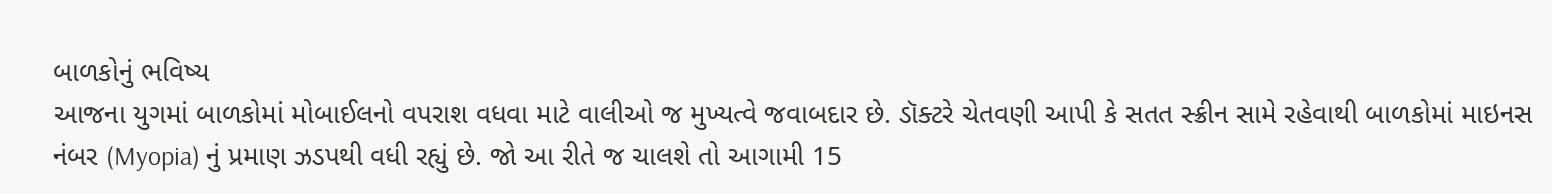બાળકોનું ભવિષ્ય
આજના યુગમાં બાળકોમાં મોબાઈલનો વપરાશ વધવા માટે વાલીઓ જ મુખ્યત્વે જવાબદાર છે. ડૉક્ટરે ચેતવણી આપી કે સતત સ્ક્રીન સામે રહેવાથી બાળકોમાં માઇનસ નંબર (Myopia) નું પ્રમાણ ઝડપથી વધી રહ્યું છે. જો આ રીતે જ ચાલશે તો આગામી 15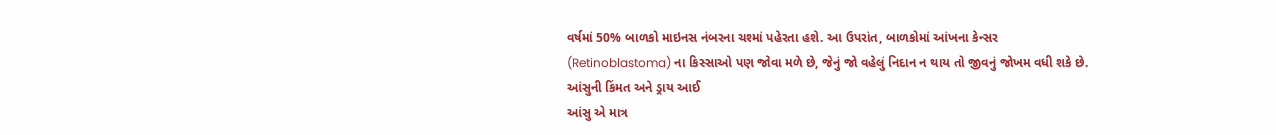વર્ષમાં 50% બાળકો માઇનસ નંબરના ચશ્માં પહેરતા હશે. આ ઉપરાંત, બાળકોમાં આંખના કેન્સર (Retinoblastoma) ના કિસ્સાઓ પણ જોવા મળે છે, જેનું જો વહેલું નિદાન ન થાય તો જીવનું જોખમ વધી શકે છે.
આંસુની કિંમત અને ડ્રાય આઈ
આંસુ એ માત્ર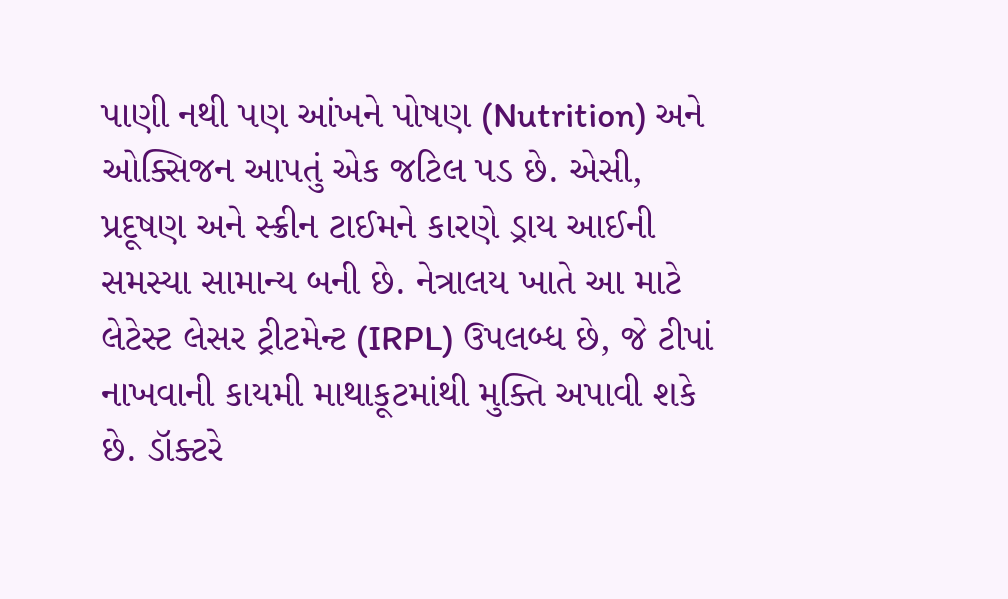પાણી નથી પણ આંખને પોષણ (Nutrition) અને ઓક્સિજન આપતું એક જટિલ પડ છે. એસી, પ્રદૂષણ અને સ્ક્રીન ટાઈમને કારણે ડ્રાય આઈની સમસ્યા સામાન્ય બની છે. નેત્રાલય ખાતે આ માટે લેટેસ્ટ લેસર ટ્રીટમેન્ટ (IRPL) ઉપલબ્ધ છે, જે ટીપાં નાખવાની કાયમી માથાકૂટમાંથી મુક્તિ અપાવી શકે છે. ડૉક્ટરે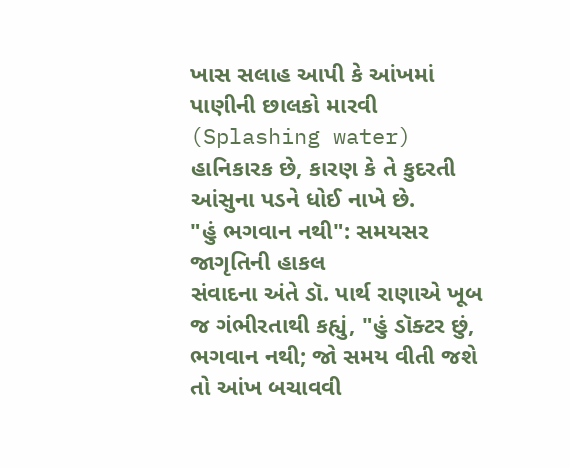ખાસ સલાહ આપી કે આંખમાં પાણીની છાલકો મારવી (Splashing water) હાનિકારક છે, કારણ કે તે કુદરતી આંસુના પડને ધોઈ નાખે છે.
"હું ભગવાન નથી": સમયસર જાગૃતિની હાકલ
સંવાદના અંતે ડૉ. પાર્થ રાણાએ ખૂબ જ ગંભીરતાથી કહ્યું, "હું ડૉક્ટર છું, ભગવાન નથી; જો સમય વીતી જશે તો આંખ બચાવવી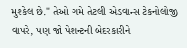મુશ્કેલ છે." તેઓ ગમે તેટલી એડવાન્સ ટેકનોલોજી વાપરે, પણ જો પેશન્ટની બેદરકારીને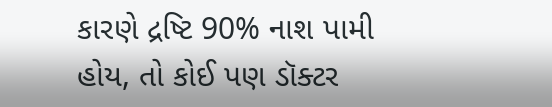કારણે દ્રષ્ટિ 90% નાશ પામી હોય, તો કોઈ પણ ડૉક્ટર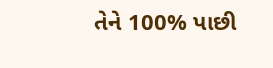તેને 100% પાછી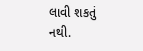લાવી શકતું નથી.